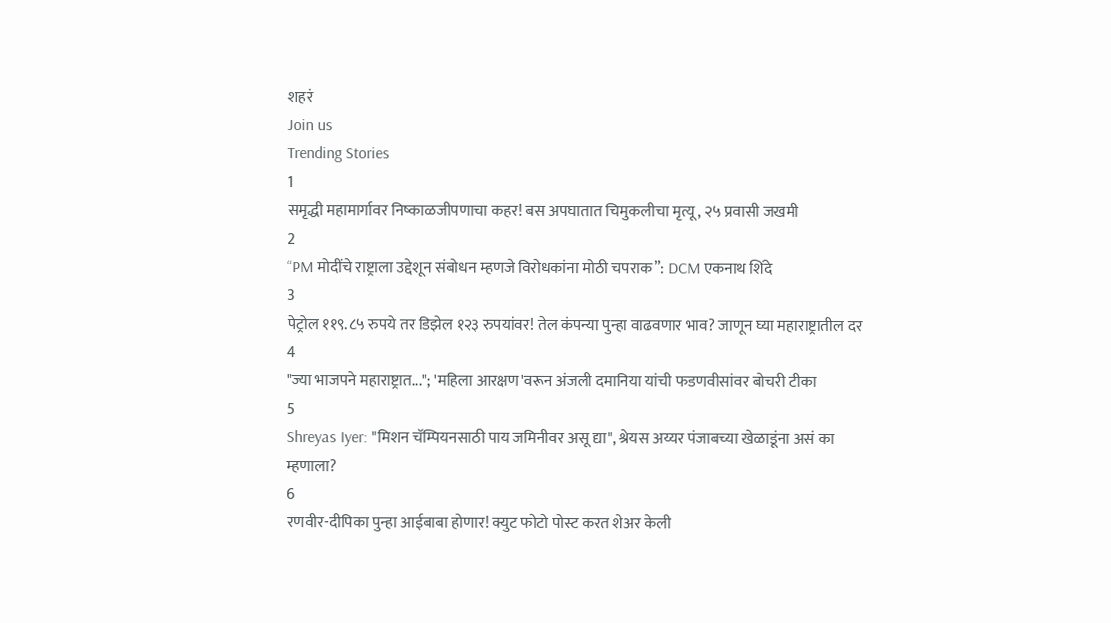शहरं
Join us
Trending Stories
1
समृद्धी महामार्गावर निष्काळजीपणाचा कहर! बस अपघातात चिमुकलीचा मृत्यू, २५ प्रवासी जखमी
2
“PM मोदींचे राष्ट्राला उद्देशून संबोधन म्हणजे विरोधकांना मोठी चपराक”: DCM एकनाथ शिंदे
3
पेट्रोल ११९.८५ रुपये तर डिझेल १२३ रुपयांवर! तेल कंपन्या पुन्हा वाढवणार भाव? जाणून घ्या महाराष्ट्रातील दर
4
"ज्या भाजपने महाराष्ट्रात..."; 'महिला आरक्षण'वरून अंजली दमानिया यांची फडणवीसांवर बोचरी टीका
5
Shreyas Iyer: "मिशन चॅम्पियनसाठी पाय जमिनीवर असू द्या", श्रेयस अय्यर पंजाबच्या खेळाडूंना असं का म्हणाला?
6
रणवीर-दीपिका पुन्हा आईबाबा होणार! क्युट फोटो पोस्ट करत शेअर केली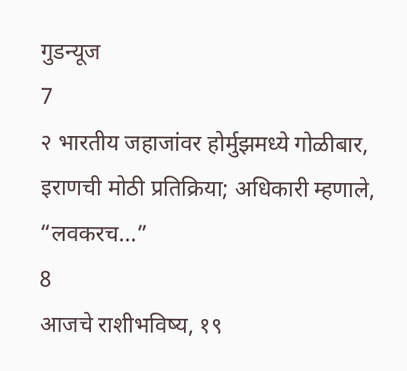गुडन्यूज
7
२ भारतीय जहाजांवर होर्मुझमध्ये गोळीबार, इराणची मोठी प्रतिक्रिया; अधिकारी म्हणाले, “लवकरच...”
8
आजचे राशीभविष्य, १९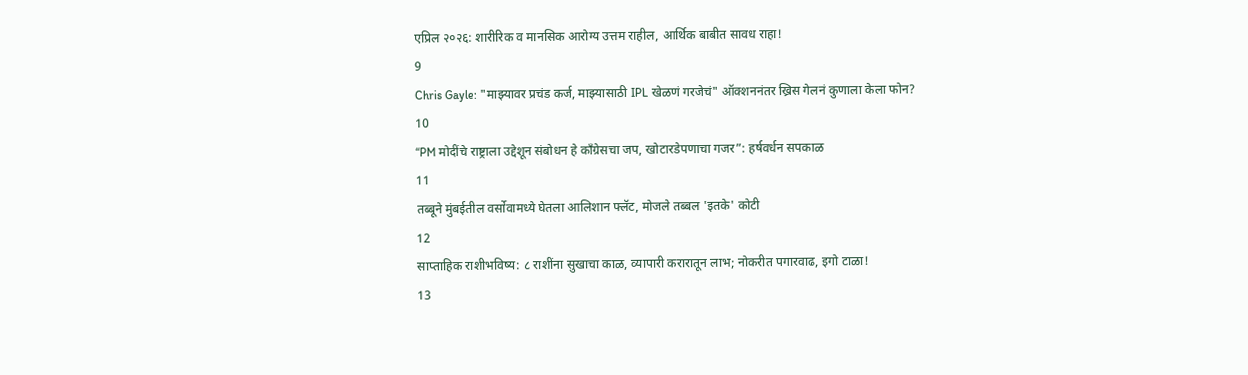एप्रिल २०२६: शारीरिक व मानसिक आरोग्य उत्तम राहील, आर्थिक बाबीत सावध राहा!
9
Chris Gayle: "माझ्यावर प्रचंड कर्ज, माझ्यासाठी IPL खेळणं गरजेचं" ऑक्शननंतर ख्रिस गेलनं कुणाला केला फोन?
10
“PM मोदींचे राष्ट्राला उद्देशून संबोधन हे काँग्रेसचा जप, खोटारडेपणाचा गजर”: हर्षवर्धन सपकाळ
11
तब्बूने मुंबईतील वर्सोवामध्ये घेतला आलिशान फ्लॅट, मोजले तब्बल 'इतके' कोटी
12
साप्ताहिक राशीभविष्य: ८ राशींना सुखाचा काळ, व्यापारी करारातून लाभ; नोकरीत पगारवाढ, इगो टाळा!
13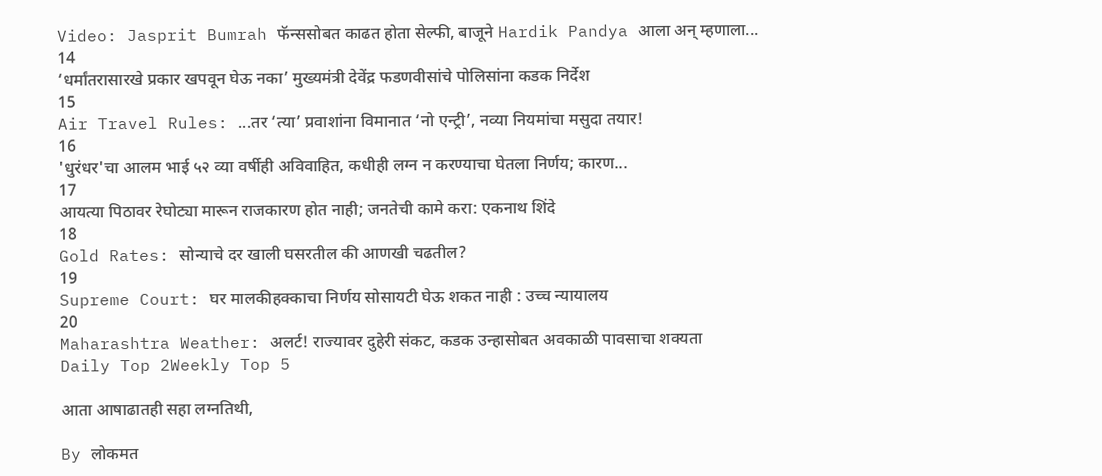Video: Jasprit Bumrah फॅन्ससोबत काढत होता सेल्फी, बाजूने Hardik Pandya आला अन् म्हणाला...
14
‘धर्मांतरासारखे प्रकार खपवून घेऊ नका’ मुख्यमंत्री देवेंद्र फडणवीसांचे पोलिसांना कडक निर्देश
15
Air Travel Rules: ...तर ‘त्या’ प्रवाशांना विमानात ‘नो एन्ट्री’, नव्या नियमांचा मसुदा तयार!
16
'धुरंधर'चा आलम भाई ५२ व्या वर्षीही अविवाहित, कधीही लग्न न करण्याचा घेतला निर्णय; कारण...
17
आयत्या पिठावर रेघोट्या मारून राजकारण होत नाही; जनतेची कामे करा: एकनाथ शिंदे
18
Gold Rates: सोन्याचे दर खाली घसरतील की आणखी चढतील?
19
Supreme Court: घर मालकीहक्काचा निर्णय सोसायटी घेऊ शकत नाही : उच्च न्यायालय
20
Maharashtra Weather: अलर्ट! राज्यावर दुहेरी संकट, कडक उन्हासोबत अवकाळी पावसाचा शक्यता
Daily Top 2Weekly Top 5

आता आषाढातही सहा लग्नतिथी,

By लोकमत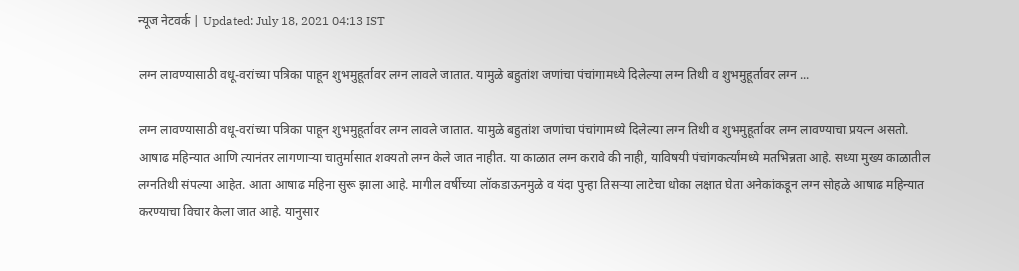न्यूज नेटवर्क | Updated: July 18, 2021 04:13 IST

लग्न लावण्यासाठी वधू-वरांच्या पत्रिका पाहून शुभमुहूर्तावर लग्न लावले जातात. यामुळे बहुतांश जणांचा पंचांगामध्ये दिलेल्या लग्न तिथी व शुभमुहूर्तावर लग्न ...

लग्न लावण्यासाठी वधू-वरांच्या पत्रिका पाहून शुभमुहूर्तावर लग्न लावले जातात. यामुळे बहुतांश जणांचा पंचांगामध्ये दिलेल्या लग्न तिथी व शुभमुहूर्तावर लग्न लावण्याचा प्रयत्न असतो. आषाढ महिन्यात आणि त्यानंतर लागणाऱ्या चातुर्मासात शक्यतो लग्न केले जात नाहीत. या काळात लग्न करावे की नाही, याविषयी पंचांगकर्त्यांमध्ये मतभिन्नता आहे. सध्या मुख्य काळातील लग्नतिथी संपल्या आहेत. आता आषाढ महिना सुरू झाला आहे. मागील वर्षीच्या लॉकडाऊनमुळे व यंदा पुन्हा तिसऱ्या लाटेचा धोका लक्षात घेता अनेकांकडून लग्न सोहळे आषाढ महिन्यात करण्याचा विचार केला जात आहे. यानुसार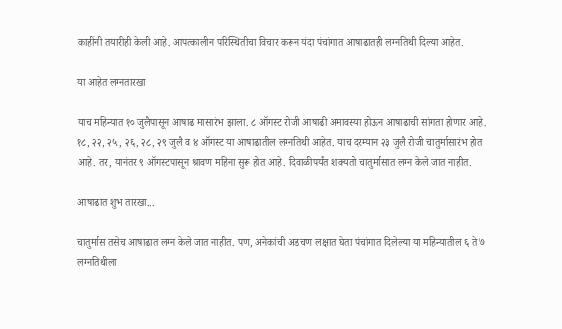काहींनी तयारीही केली आहे. आपत्कालीन परिस्थितीचा विचार करून यंदा पंचांगात आषाढातही लग्नतिथी दिल्या आहेत.

या आहेत लग्नतारखा

याच महिन्यात १० जुलैपासून आषाढ मासारंभ झाला. ८ ऑगस्ट रोजी आषाढी अमावस्या होऊन आषाढाची सांगता होणार आहे. १८, २२, २५, २६, २८, २९ जुलै व ४ ऑगस्ट या आषाढातील लग्नतिथी आहेत. याच दरम्यान २३ जुलै रोजी चातुर्मासारंभ होत आहे. तर, यानंतर ९ ऑगस्टपासून श्रावण महिना सुरू होत आहे. दिवाळीपर्यंत शक्यतो चातुर्मासात लग्न केले जात नाहीत.

आषाढात शुभ तारखा...

चातुर्मास तसेच आषाढात लग्न केले जात नाहीत. पण, अनेकांची अडचण लक्षात घेता पंचांगात दिलेल्या या महिन्यातील ६ ते ७ लग्नतिथीला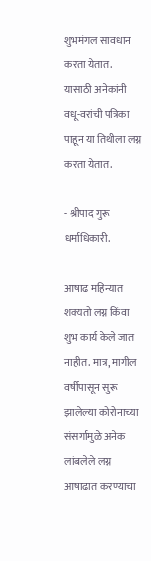शुभमंगल सावधान करता येतात. यासाठी अनेकांनी वधू-वरांची पत्रिका पाहून या तिथीला लग्न करता येतात.

- श्रीपाद गुरू धर्माधिकारी.

आषाढ महिन्यात शक्यतो लग्न किंवा शुभ कार्य केले जात नाहीत. मात्र, मागील वर्षीपासून सुरू झालेल्या कोरोनाच्या संसर्गामुळे अनेक लांबलेले लग्न आषाढात करण्याचा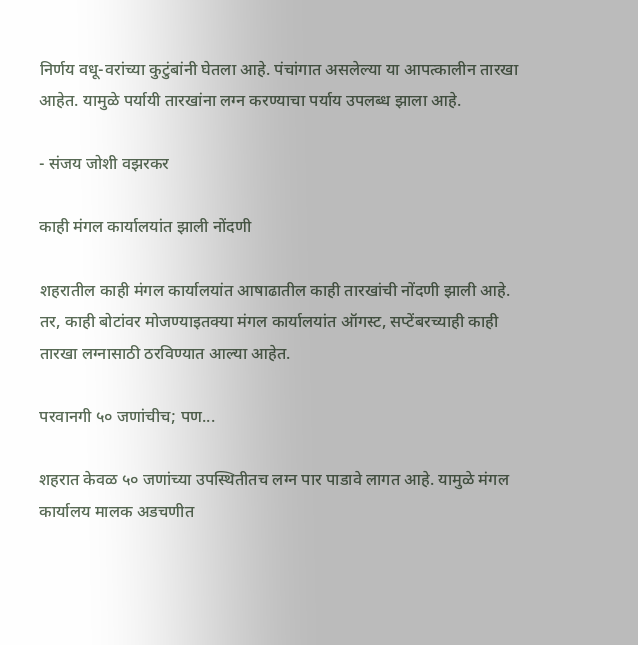निर्णय वधू-वरांच्या कुटुंबांनी घेतला आहे. पंचांगात असलेल्या या आपत्कालीन तारखा आहेत. यामुळे पर्यायी तारखांना लग्न करण्याचा पर्याय उपलब्ध झाला आहे.

- संजय जोशी वझरकर

काही मंगल कार्यालयांत झाली नोंदणी

शहरातील काही मंगल कार्यालयांत आषाढातील काही तारखांची नोंदणी झाली आहे. तर, काही बोटांवर मोजण्याइतक्या मंगल कार्यालयांत ऑगस्ट, सप्टेंबरच्याही काही तारखा लग्नासाठी ठरविण्यात आल्या आहेत.

परवानगी ५० जणांचीच; पण...

शहरात केवळ ५० जणांच्या उपस्थितीतच लग्न पार पाडावे लागत आहे. यामुळे मंगल कार्यालय मालक अडचणीत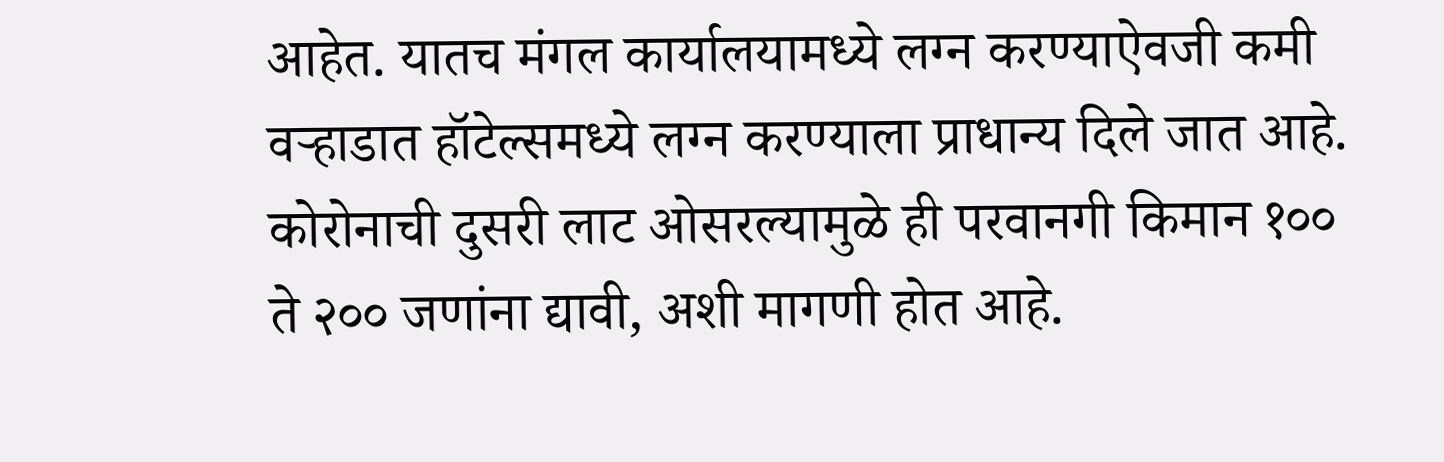आहेत. यातच मंगल कार्यालयामध्ये लग्न करण्याऐवजी कमी वऱ्हाडात हॉटेल्समध्ये लग्न करण्याला प्राधान्य दिले जात आहे. कोरोनाची दुसरी लाट ओसरल्यामुळे ही परवानगी किमान १०० ते २०० जणांना द्यावी, अशी मागणी होत आहे.